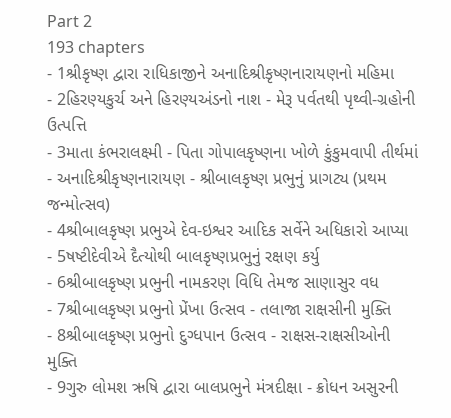Part 2
193 chapters
- 1શ્રીકૃષ્ણ દ્વારા રાધિકાજીને અનાદિશ્રીકૃષ્ણનારાયણનો મહિમા
- 2હિરણ્યકુર્ચ અને હિરણ્યઅંડનો નાશ - મેરૂ પર્વતથી પૃથ્વી-ગ્રહોની ઉત્પત્તિ
- 3માતા કંભરાલક્ષ્મી - પિતા ગોપાલકૃષ્ણના ખોળે કુંકુમવાપી તીર્થમાં - અનાદિશ્રીકૃષ્ણનારાયણ - શ્રીબાલકૃષ્ણ પ્રભુનું પ્રાગટ્ય (પ્રથમ જન્મોત્સવ)
- 4શ્રીબાલકૃષ્ણ પ્રભુએ દેવ-ઇશ્વર આદિક સર્વેને અધિકારો આપ્યા
- 5ષષ્ટીદેવીએ દૈત્યોથી બાલકૃષ્ણપ્રભુનું રક્ષણ કર્યુ
- 6શ્રીબાલકૃષ્ણ પ્રભુની નામકરણ વિધિ તેમજ સાણાસુર વધ
- 7શ્રીબાલકૃષ્ણ પ્રભુનો પ્રેંખા ઉત્સવ - તલાજા રાક્ષસીની મુક્તિ
- 8શ્રીબાલકૃષ્ણ પ્રભુનો દુગ્ધપાન ઉત્સવ - રાક્ષસ-રાક્ષસીઓની મુક્તિ
- 9ગુરુ લોમશ ઋષિ દ્વારા બાલપ્રભુને મંત્રદીક્ષા - ક્રોધન અસુરની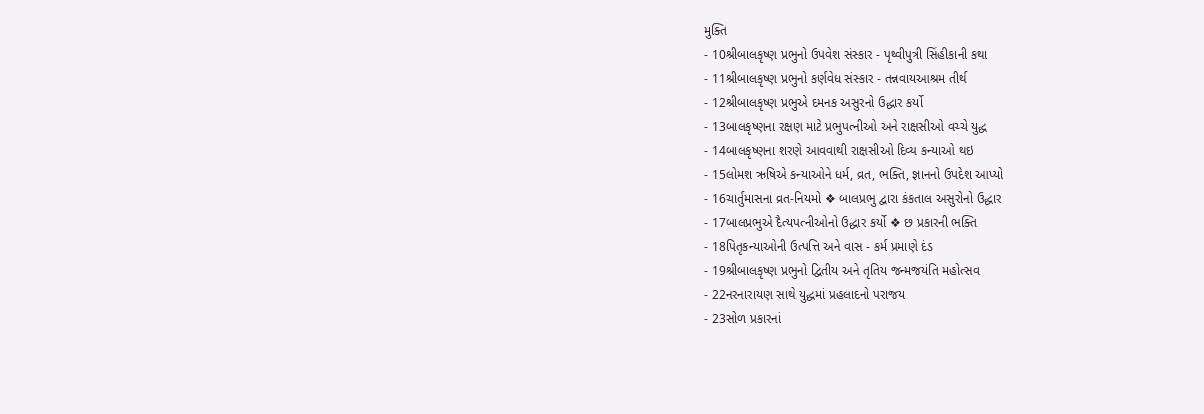મુક્તિ
- 10શ્રીબાલકૃષ્ણ પ્રભુનો ઉપવેશ સંસ્કાર - પૃથ્વીપુત્રી સિંહીકાની કથા
- 11શ્રીબાલકૃષ્ણ પ્રભુનો કર્ણવેધ સંસ્કાર - તન્નવાયઆશ્રમ તીર્થ
- 12શ્રીબાલકૃષ્ણ પ્રભુએ દમનક અસુરનો ઉદ્ધાર કર્યો
- 13બાલકૃષ્ણના રક્ષણ માટે પ્રભુપત્નીઓ અને રાક્ષસીઓ વચ્ચે યુદ્ધ
- 14બાલકૃષ્ણના શરણે આવવાથી રાક્ષસીઓ દિવ્ય કન્યાઓ થઇ
- 15લોમશ ઋષિએ કન્યાઓને ધર્મ, વ્રત, ભક્તિ, જ્ઞાનનો ઉપદેશ આપ્યો
- 16ચાર્તુમાસના વ્રત-નિયમો ❖ બાલપ્રભુ દ્વારા કંકતાલ અસુરોનો ઉદ્ધાર
- 17બાલપ્રભુએ દૈત્યપત્નીઓનો ઉદ્ધાર કર્યો ❖ છ પ્રકારની ભક્તિ
- 18પિતૃકન્યાઓની ઉત્પત્તિ અને વાસ - કર્મ પ્રમાણે દંડ
- 19શ્રીબાલકૃષ્ણ પ્રભુનો દ્વિતીય અને તૃતિય જન્મજયંતિ મહોત્સવ
- 22નરનારાયણ સાથે યુદ્ધમાં પ્રહલાદનો પરાજય
- 23સોળ પ્રકારનાં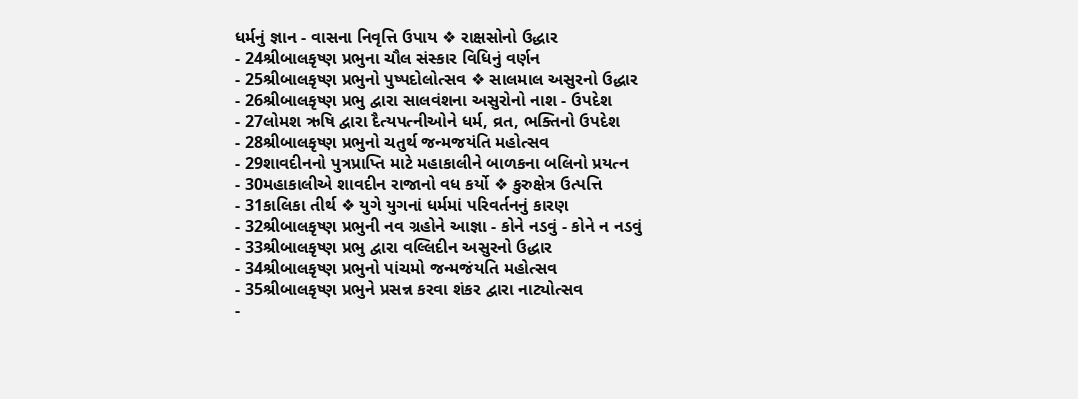ધર્મનું જ્ઞાન - વાસના નિવૃત્તિ ઉપાય ❖ રાક્ષસોનો ઉદ્ધાર
- 24શ્રીબાલકૃષ્ણ પ્રભુના ચૌલ સંસ્કાર વિધિનું વર્ણન
- 25શ્રીબાલકૃષ્ણ પ્રભુનો પુષ્પદોલોત્સવ ❖ સાલમાલ અસુરનો ઉદ્ધાર
- 26શ્રીબાલકૃષ્ણ પ્રભુ દ્વારા સાલવંશના અસુરોનો નાશ - ઉપદેશ
- 27લોમશ ઋષિ દ્વારા દૈત્યપત્નીઓને ધર્મ, વ્રત, ભક્તિનો ઉપદેશ
- 28શ્રીબાલકૃષ્ણ પ્રભુનો ચતુર્થ જન્મજયંતિ મહોત્સવ
- 29શાવદીનનો પુત્રપ્રાપ્તિ માટે મહાકાલીને બાળકના બલિનો પ્રયત્ન
- 30મહાકાલીએ શાવદીન રાજાનો વધ કર્યો ❖ કુરુક્ષેત્ર ઉત્પત્તિ
- 31કાલિકા તીર્થ ❖ યુગે યુગનાં ધર્મમાં પરિવર્તનનું કારણ
- 32શ્રીબાલકૃષ્ણ પ્રભુની નવ ગ્રહોને આજ્ઞા - કોને નડવું - કોને ન નડવું
- 33શ્રીબાલકૃષ્ણ પ્રભુ દ્વારા વલ્લિદીન અસુરનો ઉદ્ધાર
- 34શ્રીબાલકૃષ્ણ પ્રભુનો પાંચમો જન્મજંયતિ મહોત્સવ
- 35શ્રીબાલકૃષ્ણ પ્રભુને પ્રસન્ન કરવા શંકર દ્વારા નાટ્યોત્સવ
-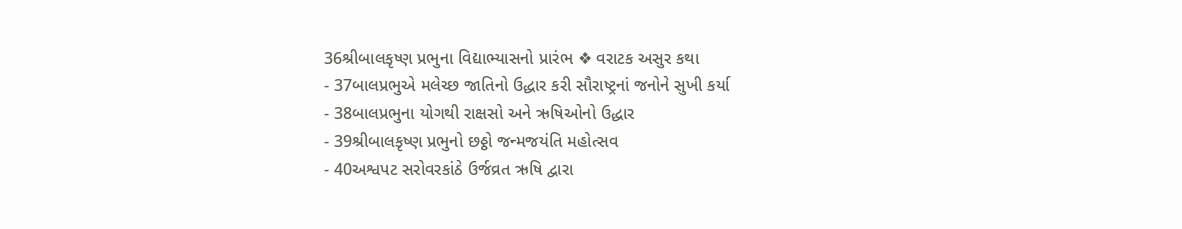36શ્રીબાલકૃષ્ણ પ્રભુના વિદ્યાભ્યાસનો પ્રારંભ ❖ વરાટક અસુર કથા
- 37બાલપ્રભુએ મલેચ્છ જાતિનો ઉદ્ધાર કરી સૌરાષ્ટ્રનાં જનોને સુખી કર્યા
- 38બાલપ્રભુના યોગથી રાક્ષસો અને ઋષિઓનો ઉદ્ધાર
- 39શ્રીબાલકૃષ્ણ પ્રભુનો છઠ્ઠો જન્મજયંતિ મહોત્સવ
- 40અશ્વપટ સરોવરકાંઠે ઉર્જવ્રત ઋષિ દ્વારા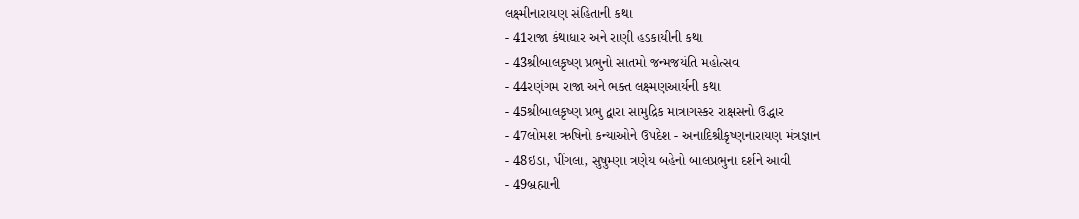લક્ષ્મીનારાયણ સંહિતાની કથા
- 41રાજા કંથાધાર અને રાણી હડકાયીની કથા
- 43શ્રીબાલકૃષ્ણ પ્રભુનો સાતમો જન્મજયંતિ મહોત્સવ
- 44રણંગમ રાજા અને ભક્ત લક્ષ્મણઆર્યની કથા
- 45શ્રીબાલકૃષ્ણ પ્રભુ દ્વારા સામુદ્રિક માત્રાગસ્કર રાક્ષસનો ઉદ્ધાર
- 47લોમશ ઋષિનો કન્યાઓને ઉપદેશ - અનાદિશ્રીકૃષ્ણનારાયણ મંત્રજ્ઞાન
- 48ઇડા, પીંગલા, સુષુમ્ણા ત્રણેય બહેનો બાલપ્રભુના દર્શને આવી
- 49બ્રહ્માની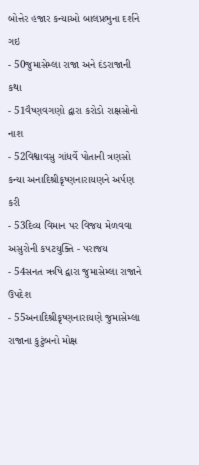બોત્તેર હજાર કન્યાઓ બાલપ્રભુના દર્શને ગઇ
- 50જુમાસેમ્લા રાજા અને દંડરાજાની કથા
- 51વૈષ્ણવગણો દ્વારા કરોડો રાક્ષસોનો નાશ
- 52વિશ્વાવસુ ગાંધર્વે પોતાની ત્રણસો કન્યા અનાદિશ્રીકૃષ્ણનારાયણને અર્પણ કરી
- 53દિવ્ય વિમાન પર વિજય મેળવવા અસુરોની કપટયુક્તિ - પરાજય
- 54સનત ઋષિ દ્વારા જુમાસેમ્લા રાજાને ઉપદેશ
- 55અનાદિશ્રીકૃષ્ણનારાયણે જુમાસેમ્લા રાજાના કુટુંબનો મોક્ષ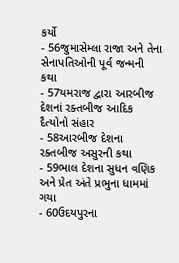કર્યો
- 56જુમાસેમ્લા રાજા અને તેના સેનાપતિઓની પૂર્વ જન્મની કથા
- 57યમરાજ દ્વારા આરબીજ દેશનાં રક્તબીજ આદિક દૈત્યોનો સંહાર
- 58આરબીજ દેશના રક્તબીજ અસુરની કથા
- 59ભાલ દેશના સુધન વણિક અને પ્રેત અંતે પ્રભુના ધામમાં ગયા
- 60ઉદયપુરના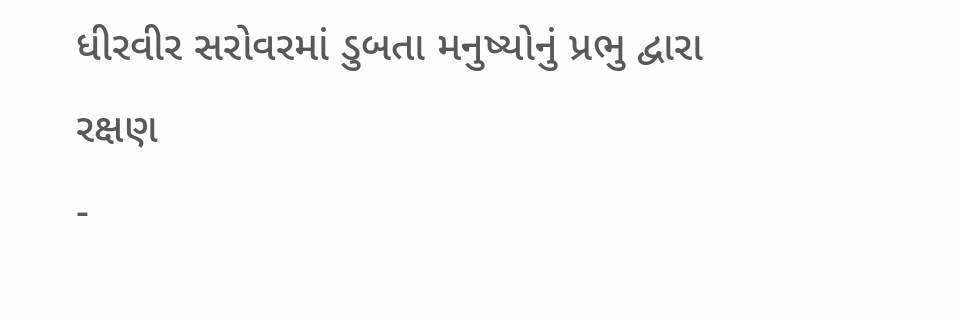ધીરવીર સરોવરમાં ડુબતા મનુષ્યોનું પ્રભુ દ્વારા રક્ષણ
-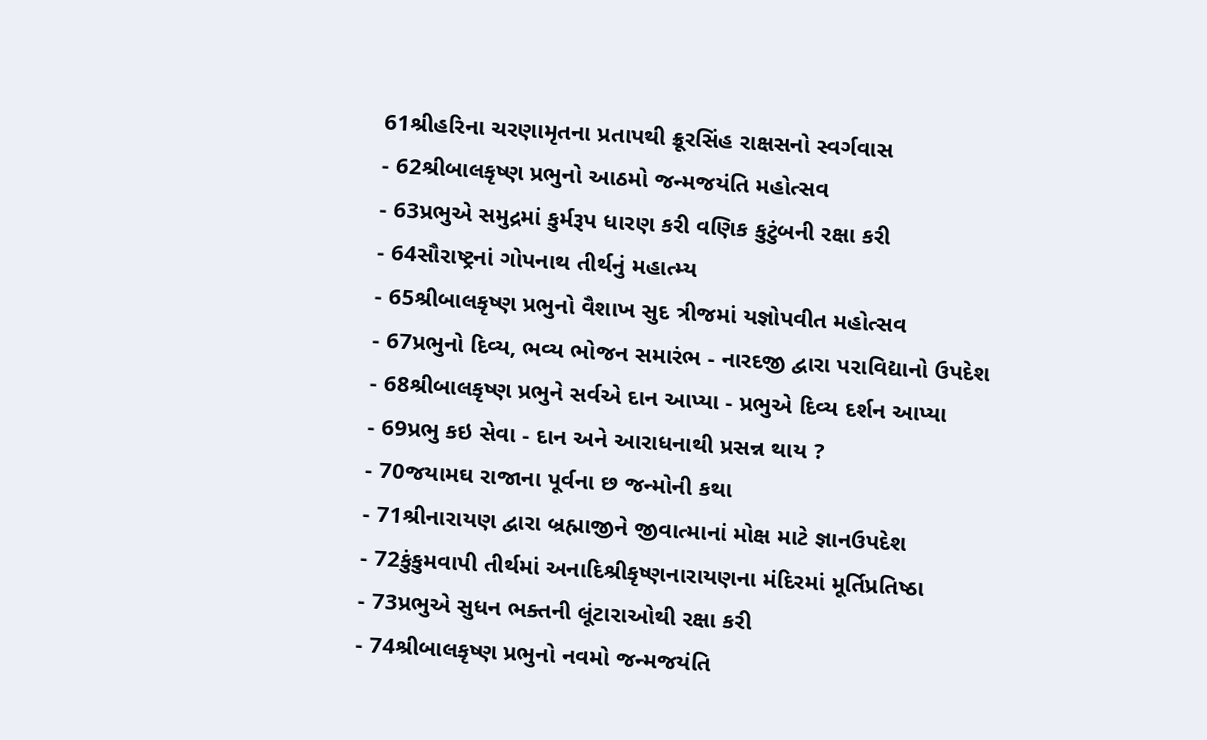61શ્રીહરિના ચરણામૃતના પ્રતાપથી ક્રૂરસિંહ રાક્ષસનો સ્વર્ગવાસ
- 62શ્રીબાલકૃષ્ણ પ્રભુનો આઠમો જન્મજયંતિ મહોત્સવ
- 63પ્રભુએ સમુદ્રમાં કુર્મરૂપ ધારણ કરી વણિક કુટુંબની રક્ષા કરી
- 64સૌરાષ્ટ્રનાં ગોપનાથ તીર્થનું મહાત્મ્ય
- 65શ્રીબાલકૃષ્ણ પ્રભુનો વૈશાખ સુદ ત્રીજમાં યજ્ઞોપવીત મહોત્સવ
- 67પ્રભુનો દિવ્ય, ભવ્ય ભોજન સમારંભ - નારદજી દ્વારા પરાવિદ્યાનો ઉપદેશ
- 68શ્રીબાલકૃષ્ણ પ્રભુને સર્વએ દાન આપ્યા - પ્રભુએ દિવ્ય દર્શન આપ્યા
- 69પ્રભુ કઇ સેવા - દાન અને આરાધનાથી પ્રસન્ન થાય ?
- 70જયામઘ રાજાના પૂર્વના છ જન્મોની કથા
- 71શ્રીનારાયણ દ્વારા બ્રહ્માજીને જીવાત્માનાં મોક્ષ માટે જ્ઞાનઉપદેશ
- 72કુંકુમવાપી તીર્થમાં અનાદિશ્રીકૃષ્ણનારાયણના મંદિરમાં મૂર્તિપ્રતિષ્ઠા
- 73પ્રભુએ સુધન ભક્તની લૂંટારાઓથી રક્ષા કરી
- 74શ્રીબાલકૃષ્ણ પ્રભુનો નવમો જન્મજયંતિ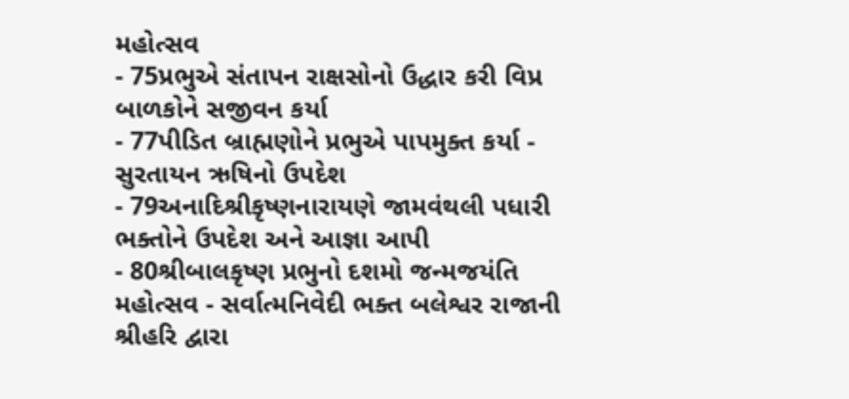મહોત્સવ
- 75પ્રભુએ સંતાપન રાક્ષસોનો ઉદ્ધાર કરી વિપ્ર બાળકોને સજીવન કર્યા
- 77પીડિત બ્રાહ્મણોને પ્રભુએ પાપમુક્ત કર્યા - સુરતાયન ઋષિનો ઉપદેશ
- 79અનાદિશ્રીકૃષ્ણનારાયણે જામવંથલી પધારી ભક્તોને ઉપદેશ અને આજ્ઞા આપી
- 80શ્રીબાલકૃષ્ણ પ્રભુનો દશમો જન્મજયંતિ મહોત્સવ - સર્વાત્મનિવેદી ભક્ત બલેશ્વર રાજાની શ્રીહરિ દ્વારા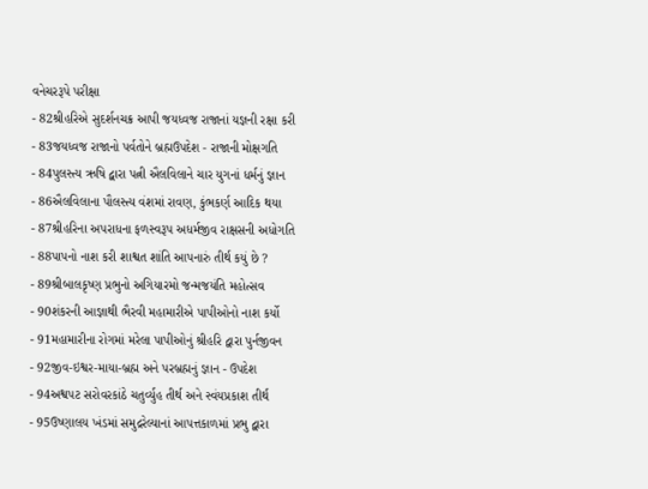વનેચરરૂપે પરીક્ષા
- 82શ્રીહરિએ સુદર્શનચક્ર આપી જયધ્વજ રાજાનાં યજ્ઞની રક્ષા કરી
- 83જયધ્વજ રાજાનો પર્વતોને બ્રહ્મઉપદેશ - રાજાની મોક્ષગતિ
- 84પુલસ્ત્ય ઋષિ દ્વારા પત્ની ઐલવિલાને ચાર યુગનાં ધર્મનું જ્ઞાન
- 86ઐલવિલાના પૌલસ્ત્ય વંશમાં રાવણ, કુંભકર્ણ આદિક થયા
- 87શ્રીહરિના અપરાધના ફળસ્વરૂપ અધર્મજીવ રાક્ષસની અધોગતિ
- 88પાપનો નાશ કરી શાશ્વત શાંતિ આપનારું તીર્થ કયું છે ?
- 89શ્રીબાલકૃષ્ણ પ્રભુનો અગિયારમો જન્મજયંતિ મહોત્સવ
- 90શંકરની આજ્ઞાથી ભૈરવી મહામારીએ પાપીઓનો નાશ કર્યો
- 91મહામારીના રોગમાં મરેલા પાપીઓનું શ્રીહરિ દ્વારા પુર્નજીવન
- 92જીવ-ઇશ્વર-માયા-બ્રહ્મ અને પરબ્રહ્મનું જ્ઞાન - ઉપદેશ
- 94અશ્વપટ સરોવરકાંઠે ચતુર્વ્યુહ તીર્થ અને સ્વંયપ્રકાશ તીર્થ
- 95ઉષ્ણાલય ખંડમાં સમુદ્રરેલ્યાનાં આપત્તકાળમાં પ્રભુ દ્વારા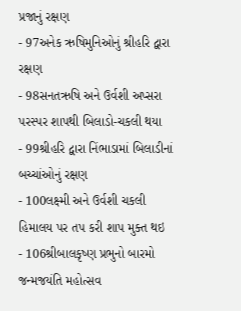પ્રજાનું રક્ષણ
- 97અનેક ઋષિમુનિઓનું શ્રીહરિ દ્વારા રક્ષણ
- 98સનતઋષિ અને ઉર્વશી અપ્સરા પરસ્પર શાપથી બિલાડો-ચકલી થયા
- 99શ્રીહરિ દ્વારા નિંભાડામાં બિલાડીનાં બચ્ચાંઓનું રક્ષણ
- 100લક્ષ્મી અને ઉર્વશી ચકલી હિમાલય પર તપ કરી શાપ મુક્ત થઇ
- 106શ્રીબાલકૃષ્ણ પ્રભુનો બારમો જન્મજયંતિ મહોત્સવ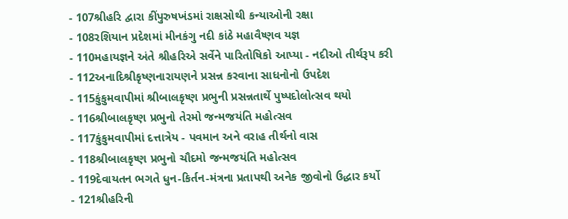- 107શ્રીહરિ દ્વારા કીંપુરુષખંડમાં રાક્ષસોથી કન્યાઓની રક્ષા
- 108રશિયાન પ્રદેશમાં મીનકંગુ નદી કાંઠે મહાવૈષ્ણવ યજ્ઞ
- 110મહાયજ્ઞને અંતે શ્રીહરિએ સર્વેને પારિતોષિકો આપ્યા - નદીઓ તીર્થરૂપ કરી
- 112અનાદિશ્રીકૃષ્ણનારાયણને પ્રસન્ન કરવાના સાધનોનો ઉપદેશ
- 115કુંકુમવાપીમાં શ્રીબાલકૃષ્ણ પ્રભુની પ્રસન્નતાર્થે પુષ્પદોલોત્સવ થયો
- 116શ્રીબાલકૃષ્ણ પ્રભુનો તેરમો જન્મજયંતિ મહોત્સવ
- 117કુંકુમવાપીમાં દત્તાત્રેય - પવમાન અને વરાહ તીર્થનો વાસ
- 118શ્રીબાલકૃષ્ણ પ્રભુનો ચૌદમો જન્મજયંતિ મહોત્સવ
- 119દેવાયતન ભગતે ધુન-કિર્તન-મંત્રના પ્રતાપથી અનેક જીવોનો ઉદ્ધાર કર્યો
- 121શ્રીહરિની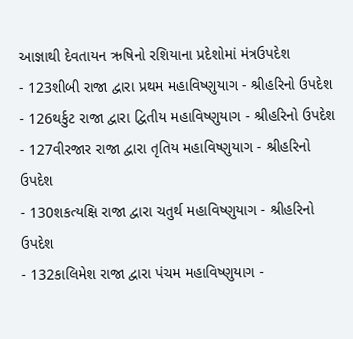આજ્ઞાથી દેવતાયન ઋષિનો રશિયાના પ્રદેશોમાં મંત્રઉપદેશ
- 123શીબી રાજા દ્વારા પ્રથમ મહાવિષ્ણુયાગ - શ્રીહરિનો ઉપદેશ
- 126થર્કુટ રાજા દ્વારા દ્વિતીય મહાવિષ્ણુયાગ - શ્રીહરિનો ઉપદેશ
- 127વીરજાર રાજા દ્વારા તૃતિય મહાવિષ્ણુયાગ - શ્રીહરિનો ઉપદેશ
- 130શકત્યક્ષિ રાજા દ્વારા ચતુર્થ મહાવિષ્ણુયાગ - શ્રીહરિનો ઉપદેશ
- 132કાલિમેશ રાજા દ્વારા પંચમ મહાવિષ્ણુયાગ -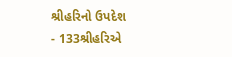શ્રીહરિનો ઉપદેશ
- 133શ્રીહરિએ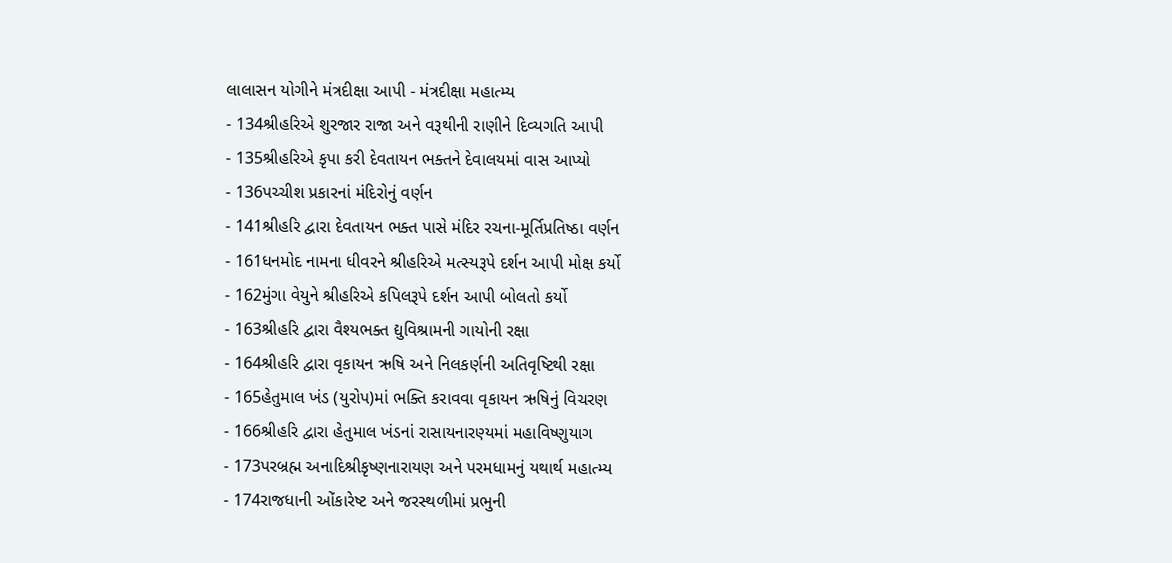લાલાસન યોગીને મંત્રદીક્ષા આપી - મંત્રદીક્ષા મહાત્મ્ય
- 134શ્રીહરિએ શુરજાર રાજા અને વરૂથીની રાણીને દિવ્યગતિ આપી
- 135શ્રીહરિએ કૃપા કરી દેવતાયન ભક્તને દેવાલયમાં વાસ આપ્યો
- 136પચ્ચીશ પ્રકારનાં મંદિરોનું વર્ણન
- 141શ્રીહરિ દ્વારા દેવતાયન ભક્ત પાસે મંદિર રચના-મૂર્તિપ્રતિષ્ઠા વર્ણન
- 161ધનમોદ નામના ધીવરને શ્રીહરિએ મત્સ્યરૂપે દર્શન આપી મોક્ષ કર્યો
- 162મુંગા વેયુને શ્રીહરિએ કપિલરૂપે દર્શન આપી બોલતો કર્યો
- 163શ્રીહરિ દ્વારા વૈશ્યભક્ત દ્યુવિશ્રામની ગાયોની રક્ષા
- 164શ્રીહરિ દ્વારા વૃકાયન ઋષિ અને નિલકર્ણની અતિવૃષ્ટિથી રક્ષા
- 165હેતુમાલ ખંડ (યુરોપ)માં ભક્તિ કરાવવા વૃકાયન ઋષિનું વિચરણ
- 166શ્રીહરિ દ્વારા હેતુમાલ ખંડનાં રાસાયનારણ્યમાં મહાવિષ્ણુયાગ
- 173પરબ્રહ્મ અનાદિશ્રીકૃષ્ણનારાયણ અને પરમધામનું યથાર્થ મહાત્મ્ય
- 174રાજધાની ઓંકારેષ્ટ અને જરસ્થળીમાં પ્રભુની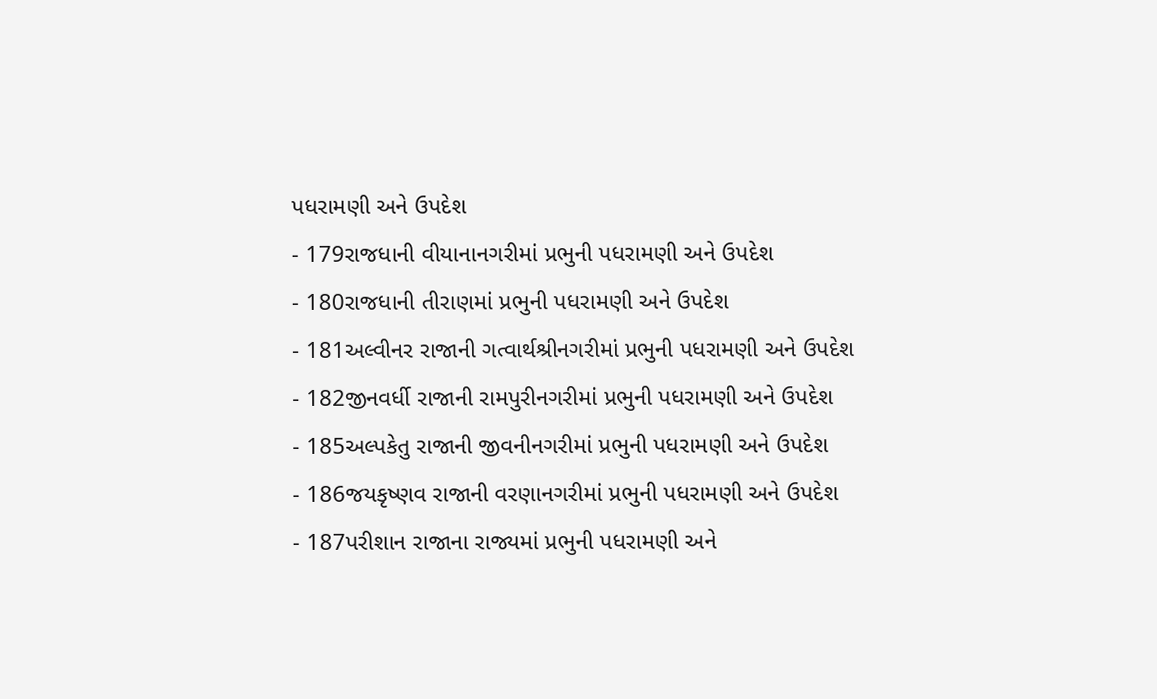પધરામણી અને ઉપદેશ
- 179રાજધાની વીયાનાનગરીમાં પ્રભુની પધરામણી અને ઉપદેશ
- 180રાજધાની તીરાણમાં પ્રભુની પધરામણી અને ઉપદેશ
- 181અલ્વીનર રાજાની ગત્વાર્થશ્રીનગરીમાં પ્રભુની પધરામણી અને ઉપદેશ
- 182જીનવર્ધી રાજાની રામપુરીનગરીમાં પ્રભુની પધરામણી અને ઉપદેશ
- 185અલ્પકેતુ રાજાની જીવનીનગરીમાં પ્રભુની પધરામણી અને ઉપદેશ
- 186જયકૃષ્ણવ રાજાની વરણાનગરીમાં પ્રભુની પધરામણી અને ઉપદેશ
- 187પરીશાન રાજાના રાજ્યમાં પ્રભુની પધરામણી અને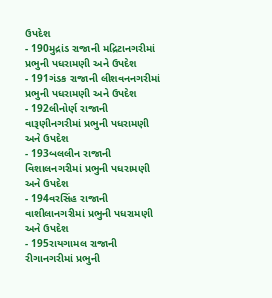ઉપદેશ
- 190મુદ્રાંડ રાજાની મદ્રિટાનગરીમાં પ્રભુની પધરામણી અને ઉપદેશ
- 191ગંડક રાજાની લીશવનનગરીમાં પ્રભુની પધરામણી અને ઉપદેશ
- 192લીનોર્ણ રાજાની વારૂણીનગરીમાં પ્રભુની પધરામણી અને ઉપદેશ
- 193બલલીન રાજાની વિશાલનગરીમાં પ્રભુની પધરામણી અને ઉપદેશ
- 194વરસિંહ રાજાની વાશીલાનગરીમાં પ્રભુની પધરામણી અને ઉપદેશ
- 195રાયગામલ રાજાની રીગાનગરીમાં પ્રભુની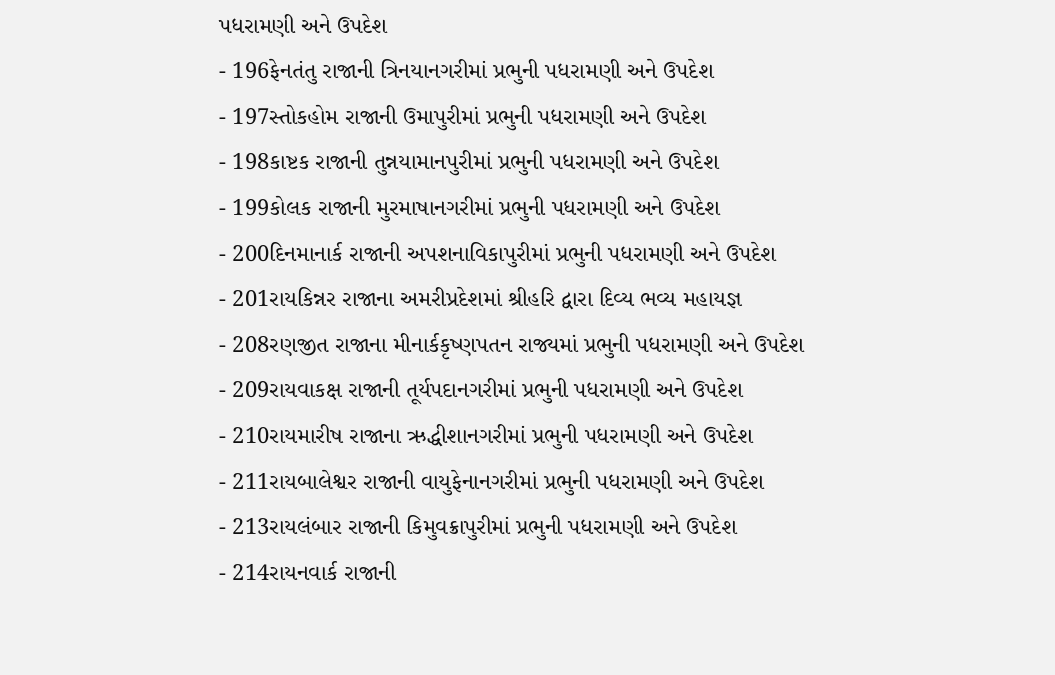પધરામણી અને ઉપદેશ
- 196ફેનતંતુ રાજાની ત્રિનયાનગરીમાં પ્રભુની પધરામણી અને ઉપદેશ
- 197સ્તોકહોમ રાજાની ઉમાપુરીમાં પ્રભુની પધરામણી અને ઉપદેશ
- 198કાષ્ટક રાજાની તુન્નયામાનપુરીમાં પ્રભુની પધરામણી અને ઉપદેશ
- 199કોલક રાજાની મુરમાષાનગરીમાં પ્રભુની પધરામણી અને ઉપદેશ
- 200દિનમાનાર્ક રાજાની અપશનાવિકાપુરીમાં પ્રભુની પધરામણી અને ઉપદેશ
- 201રાયકિન્નર રાજાના અમરીપ્રદેશમાં શ્રીહરિ દ્વારા દિવ્ય ભવ્ય મહાયજ્ઞ
- 208રણજીત રાજાના મીનાર્કકૃષ્ણપતન રાજ્યમાં પ્રભુની પધરામણી અને ઉપદેશ
- 209રાયવાકક્ષ રાજાની તૂર્યપદાનગરીમાં પ્રભુની પધરામણી અને ઉપદેશ
- 210રાયમારીષ રાજાના ઋદ્ધીશાનગરીમાં પ્રભુની પધરામણી અને ઉપદેશ
- 211રાયબાલેશ્વર રાજાની વાયુફેનાનગરીમાં પ્રભુની પધરામણી અને ઉપદેશ
- 213રાયલંબાર રાજાની કિમુવક્રાપુરીમાં પ્રભુની પધરામણી અને ઉપદેશ
- 214રાયનવાર્ક રાજાની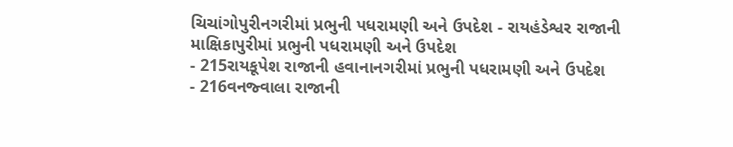ચિચાંગોપુરીનગરીમાં પ્રભુની પધરામણી અને ઉપદેશ - રાયહંડેશ્વર રાજાની માક્ષિકાપુરીમાં પ્રભુની પધરામણી અને ઉપદેશ
- 215રાયકૂપેશ રાજાની હવાનાનગરીમાં પ્રભુની પધરામણી અને ઉપદેશ
- 216વનજ્વાલા રાજાની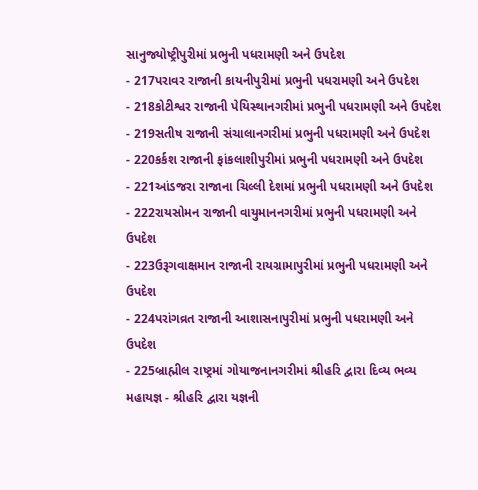સાનુજ્યોષ્ટ્રીપુરીમાં પ્રભુની પધરામણી અને ઉપદેશ
- 217પરાવર રાજાની કાયનીપુરીમાં પ્રભુની પધરામણી અને ઉપદેશ
- 218કોટીશ્વર રાજાની પેયિસ્થાનગરીમાં પ્રભુની પધરામણી અને ઉપદેશ
- 219સતીષ રાજાની સંચાલાનગરીમાં પ્રભુની પધરામણી અને ઉપદેશ
- 220કર્કશ રાજાની ફાંકલાશીપુરીમાં પ્રભુની પધરામણી અને ઉપદેશ
- 221આંડજરા રાજાના ચિલ્લી દેશમાં પ્રભુની પધરામણી અને ઉપદેશ
- 222રાયસોમન રાજાની વાયુમાનનગરીમાં પ્રભુની પધરામણી અને ઉપદેશ
- 223ઉરૂગવાક્ષમાન રાજાની રાયગ્રામાપુરીમાં પ્રભુની પધરામણી અને ઉપદેશ
- 224પરાંગવ્રત રાજાની આશાસનાપુરીમાં પ્રભુની પધરામણી અને ઉપદેશ
- 225બ્રાહ્મીલ રાષ્ટ્રમાં ગોયાજનાનગરીમાં શ્રીહરિ દ્વારા દિવ્ય ભવ્ય મહાયજ્ઞ - શ્રીહરિ દ્વારા યજ્ઞની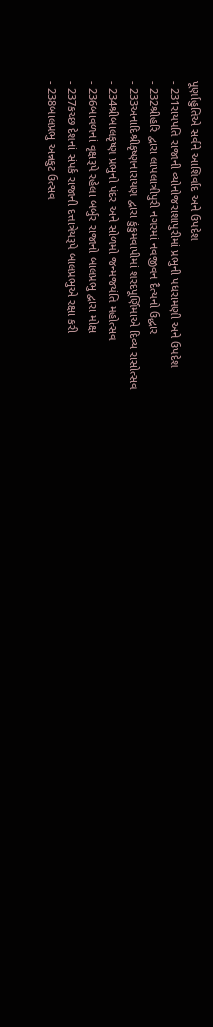પૂર્ણાહુતિએ સર્વને આશિર્વાદ અને ઉપદેશ
- 231રાયપતિ રાજાની વ્યોનોજરાશાપુરીમાં પ્રભુની પધરામણી અને ઉપદેશ
- 232શ્રીહરિ દ્વારા લાપલાત્રીપુરી નગરમાં નવજીવન દૈત્યનો ઉદ્ધાર
- 233અનાદિશ્રીકૃષ્ણનારાયણ દ્વારા કુંકુમવાપીમાં શરદપૂર્ણિમાએ દિવ્ય રાસોત્સવ
- 234શ્રીબાલકૃષ્ણ પ્રભુનો પંદર અને સોળમો જન્મજયંતિ મહોત્સવ
- 236બાવળનાં વૃક્ષરૂપે રહેલા બર્બુર રાજાનો બાલપ્રભુ દ્વારા મોક્ષ
- 237કચ્છ દેશનાં સંપર્ક રાજાની દત્તાત્રેયરૂપે બાલપ્રભુએ રક્ષા કરી
- 238બાલપ્રભુ અન્નકુટ ઉત્સવ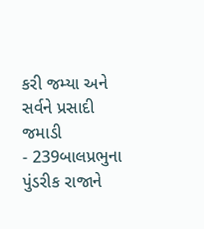કરી જમ્યા અને સર્વને પ્રસાદી જમાડી
- 239બાલપ્રભુના પુંડરીક રાજાને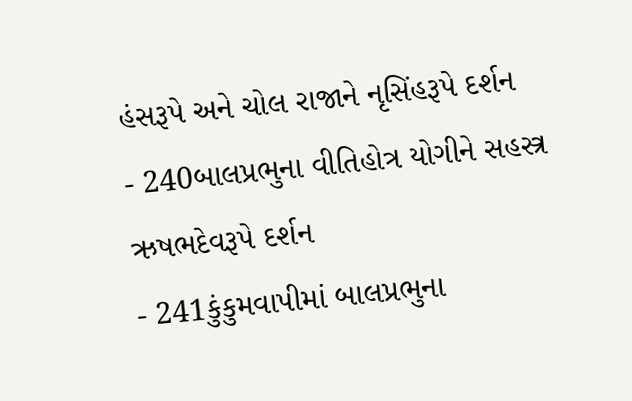હંસરૂપે અને ચોલ રાજાને નૃસિંહરૂપે દર્શન
- 240બાલપ્રભુના વીતિહોત્ર યોગીને સહસ્ત્ર ઋષભદેવરૂપે દર્શન
- 241કુંકુમવાપીમાં બાલપ્રભુના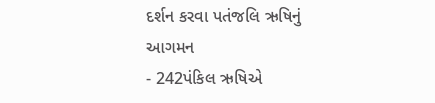દર્શન કરવા પતંજલિ ઋષિનું આગમન
- 242પંકિલ ઋષિએ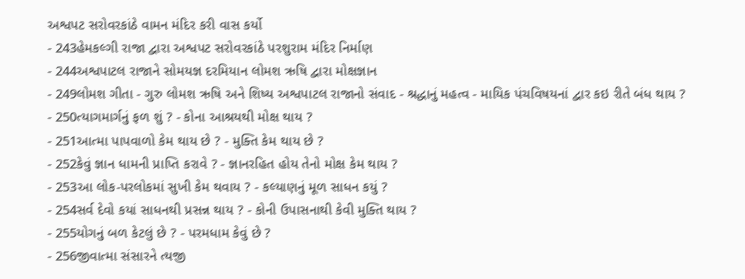અશ્વપટ સરોવરકાંઠે વામન મંદિર કરી વાસ કર્યો
- 243હેમકલ્ગી રાજા દ્વારા અશ્વપટ સરોવરકાંઠે પરશુરામ મંદિર નિર્માણ
- 244અશ્વપાટલ રાજાને સોમયજ્ઞ દરમિયાન લોમશ ઋષિ દ્વારા મોક્ષજ્ઞાન
- 249લોમશ ગીતા - ગુરુ લોમશ ઋષિ અને શિષ્ય અશ્વપાટલ રાજાનો સંવાદ - શ્રદ્ધાનું મહત્વ - માયિક પંચવિષયનાં દ્વાર કઇ રીતે બંધ થાય ?
- 250ત્યાગમાર્ગનું ફળ શું ? - કોના આશ્રયથી મોક્ષ થાય ?
- 251આત્મા પાપવાળો કેમ થાય છે ? - મુક્તિ કેમ થાય છે ?
- 252કેવું જ્ઞાન ધામની પ્રાપ્તિ કરાવે ? - જ્ઞાનરહિત હોય તેનો મોક્ષ કેમ થાય ?
- 253આ લોક-પરલોકમાં સુખી કેમ થવાય ? - કલ્યાણનું મૂળ સાધન કયું ?
- 254સર્વ દેવો કયાં સાધનથી પ્રસન્ન થાય ? - કોની ઉપાસનાથી કેવી મુક્તિ થાય ?
- 255યોગનું બળ કેટલું છે ? - પરમધામ કેવું છે ?
- 256જીવાત્મા સંસારને ત્યજી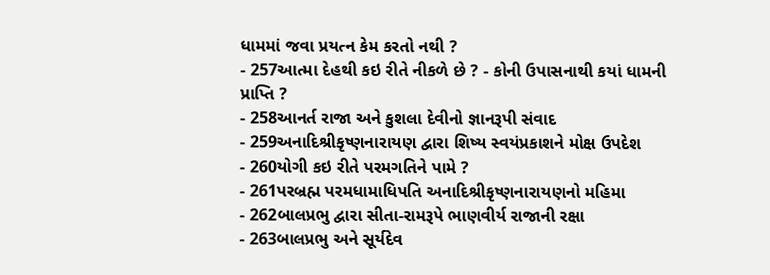ધામમાં જવા પ્રયત્ન કેમ કરતો નથી ?
- 257આત્મા દેહથી કઇ રીતે નીકળે છે ? - કોની ઉપાસનાથી કયાં ધામની પ્રાપ્તિ ?
- 258આનર્ત રાજા અને કુશલા દેવીનો જ્ઞાનરૂપી સંવાદ
- 259અનાદિશ્રીકૃષ્ણનારાયણ દ્વારા શિષ્ય સ્વયંપ્રકાશને મોક્ષ ઉપદેશ
- 260યોગી કઇ રીતે પરમગતિને પામે ?
- 261પરબ્રહ્મ પરમધામાધિપતિ અનાદિશ્રીકૃષ્ણનારાયણનો મહિમા
- 262બાલપ્રભુ દ્વારા સીતા-રામરૂપે ભાણવીર્ય રાજાની રક્ષા
- 263બાલપ્રભુ અને સૂર્યદેવ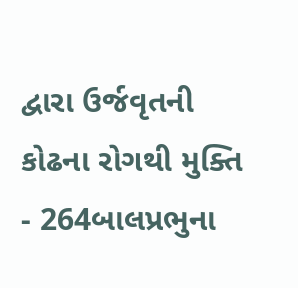દ્વારા ઉર્જવૃતની કોઢના રોગથી મુક્તિ
- 264બાલપ્રભુના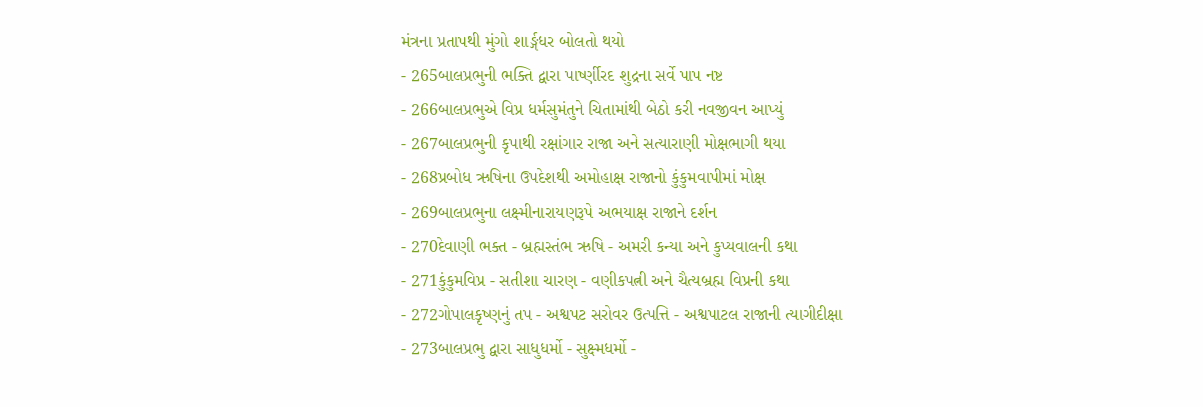મંત્રના પ્રતાપથી મુંગો શાર્ઙ્ગધર બોલતો થયો
- 265બાલપ્રભુની ભક્તિ દ્વારા પાર્ષ્ણીરદ શુદ્રના સર્વે પાપ નષ્ટ
- 266બાલપ્રભુએ વિપ્ર ધર્મસુમંતુને ચિતામાંથી બેઠો કરી નવજીવન આપ્યું
- 267બાલપ્રભુની કૃપાથી રક્ષાંગાર રાજા અને સત્યારાણી મોક્ષભાગી થયા
- 268પ્રબોધ ઋષિના ઉપદેશથી અમોહાક્ષ રાજાનો કુંકુમવાપીમાં મોક્ષ
- 269બાલપ્રભુના લક્ષ્મીનારાયણરૂપે અભયાક્ષ રાજાને દર્શન
- 270દેવાણી ભક્ત - બ્રહ્મસ્તંભ ઋષિ - અમરી કન્યા અને કુપ્યવાલની કથા
- 271કુંકુમવિપ્ર - સતીશા ચારણ - વણીકપત્ની અને ચૈત્યબ્રહ્મ વિપ્રની કથા
- 272ગોપાલકૃષ્ણનું તપ - અશ્વપટ સરોવર ઉત્પત્તિ - અશ્વપાટલ રાજાની ત્યાગીદીક્ષા
- 273બાલપ્રભુ દ્વારા સાધુધર્મો - સુક્ષ્મધર્મો -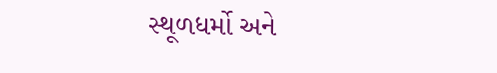સ્થૂળધર્મો અને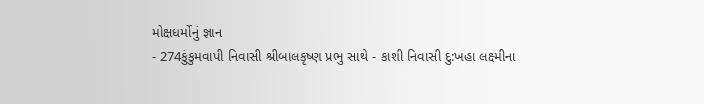મોક્ષધર્મોનું જ્ઞાન
- 274કુંકુમવાપી નિવાસી શ્રીબાલકૃષ્ણ પ્રભુ સાથે - કાશી નિવાસી દુ:ખહા લક્ષ્મીના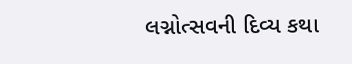લગ્નોત્સવની દિવ્ય કથા